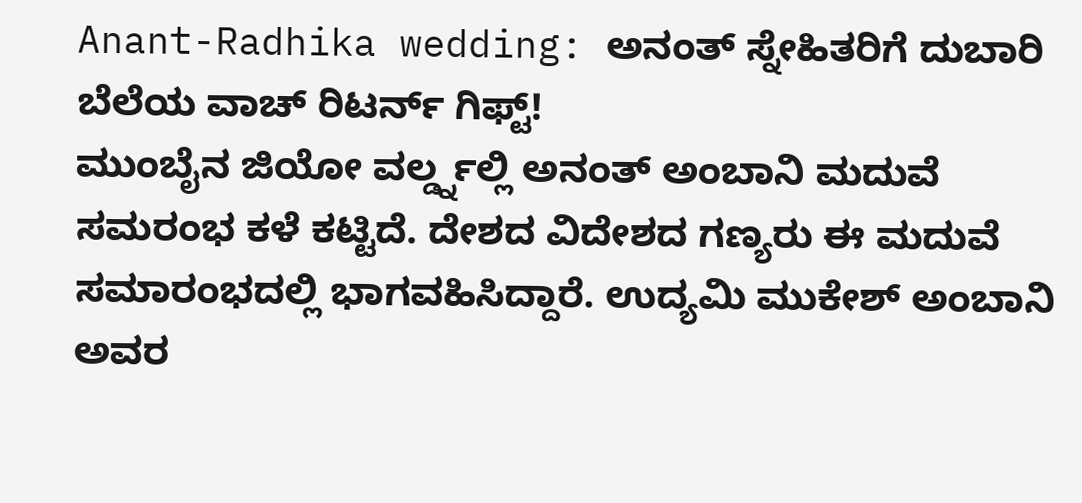Anant-Radhika wedding: ಅನಂತ್ ಸ್ನೇಹಿತರಿಗೆ ದುಬಾರಿ ಬೆಲೆಯ ವಾಚ್ ರಿಟರ್ನ್ ಗಿಫ್ಟ್!
ಮುಂಬೈನ ಜಿಯೋ ವರ್ಲ್ಡ್ನಲ್ಲಿ ಅನಂತ್ ಅಂಬಾನಿ ಮದುವೆ ಸಮರಂಭ ಕಳೆ ಕಟ್ಟಿದೆ. ದೇಶದ ವಿದೇಶದ ಗಣ್ಯರು ಈ ಮದುವೆ ಸಮಾರಂಭದಲ್ಲಿ ಭಾಗವಹಿಸಿದ್ದಾರೆ. ಉದ್ಯಮಿ ಮುಕೇಶ್ ಅಂಬಾನಿ ಅವರ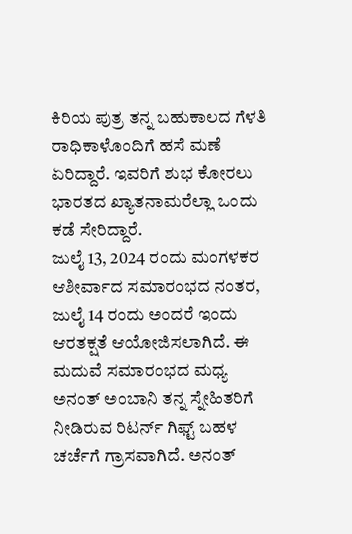ಕಿರಿಯ ಪುತ್ರ ತನ್ನ ಬಹುಕಾಲದ ಗೆಳತಿ ರಾಧಿಕಾಳೊಂದಿಗೆ ಹಸೆ ಮಣೆ ಏರಿದ್ದಾರೆ. ಇವರಿಗೆ ಶುಭ ಕೋರಲು ಭಾರತದ ಖ್ಯಾತನಾಮರೆಲ್ಲಾ ಒಂದು ಕಡೆ ಸೇರಿದ್ದಾರೆ.
ಜುಲೈ 13, 2024 ರಂದು ಮಂಗಳಕರ ಆಶೀರ್ವಾದ ಸಮಾರಂಭದ ನಂತರ, ಜುಲೈ 14 ರಂದು ಅಂದರೆ ಇಂದು ಆರತಕ್ಷತೆ ಆಯೋಜಿಸಲಾಗಿದೆ. ಈ ಮದುವೆ ಸಮಾರಂಭದ ಮಧ್ಯ ಅನಂತ್ ಅಂಬಾನಿ ತನ್ನ ಸ್ನೇಹಿತರಿಗೆ ನೀಡಿರುವ ರಿಟರ್ನ್ ಗಿಫ್ಟ್ ಬಹಳ ಚರ್ಚೆಗೆ ಗ್ರಾಸವಾಗಿದೆ. ಅನಂತ್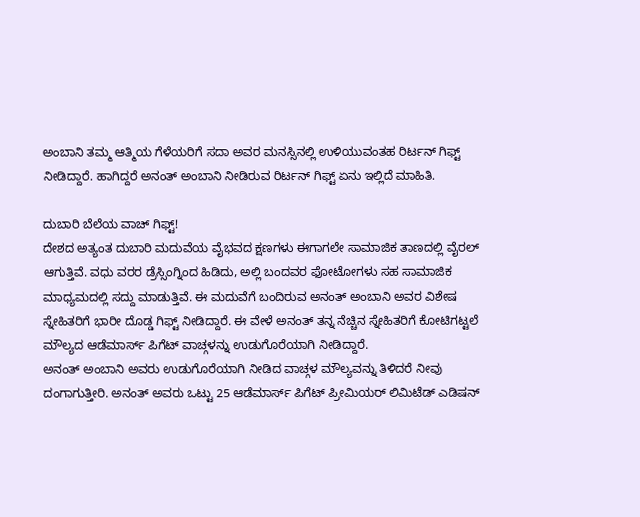ಅಂಬಾನಿ ತಮ್ಮ ಆತ್ಮಿಯ ಗೆಳೆಯರಿಗೆ ಸದಾ ಅವರ ಮನಸ್ಸಿನಲ್ಲಿ ಉಳಿಯುವಂತಹ ರಿರ್ಟನ್ ಗಿಫ್ಟ್ ನೀಡಿದ್ದಾರೆ. ಹಾಗಿದ್ದರೆ ಅನಂತ್ ಅಂಬಾನಿ ನೀಡಿರುವ ರಿರ್ಟನ್ ಗಿಫ್ಟ್ ಏನು ಇಲ್ಲಿದೆ ಮಾಹಿತಿ.

ದುಬಾರಿ ಬೆಲೆಯ ವಾಚ್ ಗಿಫ್ಟ್!
ದೇಶದ ಅತ್ಯಂತ ದುಬಾರಿ ಮದುವೆಯ ವೈಭವದ ಕ್ಷಣಗಳು ಈಗಾಗಲೇ ಸಾಮಾಜಿಕ ತಾಣದಲ್ಲಿ ವೈರಲ್ ಆಗುತ್ತಿವೆ. ವಧು ವರರ ಡ್ರೆಸ್ಸಿಂಗ್ನಿಂದ ಹಿಡಿದು, ಅಲ್ಲಿ ಬಂದವರ ಫೋಟೋಗಳು ಸಹ ಸಾಮಾಜಿಕ ಮಾಧ್ಯಮದಲ್ಲಿ ಸದ್ದು ಮಾಡುತ್ತಿವೆ. ಈ ಮದುವೆಗೆ ಬಂದಿರುವ ಅನಂತ್ ಅಂಬಾನಿ ಅವರ ವಿಶೇಷ ಸ್ನೇಹಿತರಿಗೆ ಭಾರೀ ದೊಡ್ಡ ಗಿಫ್ಟ್ ನೀಡಿದ್ದಾರೆ. ಈ ವೇಳೆ ಅನಂತ್ ತನ್ನ ನೆಚ್ಚಿನ ಸ್ನೇಹಿತರಿಗೆ ಕೋಟಿಗಟ್ಟಲೆ ಮೌಲ್ಯದ ಆಡೆಮಾರ್ಸ್ ಪಿಗೆಟ್ ವಾಚ್ಗಳನ್ನು ಉಡುಗೊರೆಯಾಗಿ ನೀಡಿದ್ದಾರೆ.
ಅನಂತ್ ಅಂಬಾನಿ ಅವರು ಉಡುಗೊರೆಯಾಗಿ ನೀಡಿದ ವಾಚ್ಗಳ ಮೌಲ್ಯವನ್ನು ತಿಳಿದರೆ ನೀವು ದಂಗಾಗುತ್ತೀರಿ. ಅನಂತ್ ಅವರು ಒಟ್ಟು 25 ಆಡೆಮಾರ್ಸ್ ಪಿಗೆಟ್ ಪ್ರೀಮಿಯರ್ ಲಿಮಿಟೆಡ್ ಎಡಿಷನ್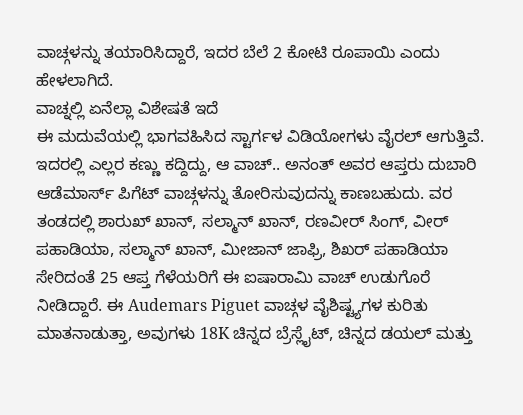ವಾಚ್ಗಳನ್ನು ತಯಾರಿಸಿದ್ದಾರೆ, ಇದರ ಬೆಲೆ 2 ಕೋಟಿ ರೂಪಾಯಿ ಎಂದು ಹೇಳಲಾಗಿದೆ.
ವಾಚ್ನಲ್ಲಿ ಏನೆಲ್ಲಾ ವಿಶೇಷತೆ ಇದೆ
ಈ ಮದುವೆಯಲ್ಲಿ ಭಾಗವಹಿಸಿದ ಸ್ಟಾರ್ಗಳ ವಿಡಿಯೋಗಳು ವೈರಲ್ ಆಗುತ್ತಿವೆ. ಇದರಲ್ಲಿ ಎಲ್ಲರ ಕಣ್ಣು ಕದ್ದಿದ್ದು, ಆ ವಾಚ್.. ಅನಂತ್ ಅವರ ಆಪ್ತರು ದುಬಾರಿ ಆಡೆಮಾರ್ಸ್ ಪಿಗೆಟ್ ವಾಚ್ಗಳನ್ನು ತೋರಿಸುವುದನ್ನು ಕಾಣಬಹುದು. ವರ ತಂಡದಲ್ಲಿ ಶಾರುಖ್ ಖಾನ್, ಸಲ್ಮಾನ್ ಖಾನ್, ರಣವೀರ್ ಸಿಂಗ್, ವೀರ್ ಪಹಾಡಿಯಾ, ಸಲ್ಮಾನ್ ಖಾನ್, ಮೀಜಾನ್ ಜಾಫ್ರಿ, ಶಿಖರ್ ಪಹಾಡಿಯಾ ಸೇರಿದಂತೆ 25 ಆಪ್ತ ಗೆಳೆಯರಿಗೆ ಈ ಐಷಾರಾಮಿ ವಾಚ್ ಉಡುಗೊರೆ ನೀಡಿದ್ದಾರೆ. ಈ Audemars Piguet ವಾಚ್ಗಳ ವೈಶಿಷ್ಟ್ಯಗಳ ಕುರಿತು ಮಾತನಾಡುತ್ತಾ, ಅವುಗಳು 18K ಚಿನ್ನದ ಬ್ರೆಸ್ಲೈಟ್, ಚಿನ್ನದ ಡಯಲ್ ಮತ್ತು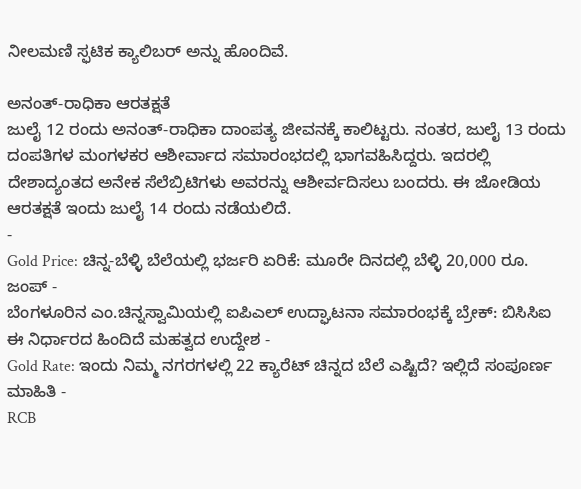ನೀಲಮಣಿ ಸ್ಫಟಿಕ ಕ್ಯಾಲಿಬರ್ ಅನ್ನು ಹೊಂದಿವೆ.

ಅನಂತ್-ರಾಧಿಕಾ ಆರತಕ್ಷತೆ
ಜುಲೈ 12 ರಂದು ಅನಂತ್-ರಾಧಿಕಾ ದಾಂಪತ್ಯ ಜೀವನಕ್ಕೆ ಕಾಲಿಟ್ಟರು. ನಂತರ, ಜುಲೈ 13 ರಂದು ದಂಪತಿಗಳ ಮಂಗಳಕರ ಆಶೀರ್ವಾದ ಸಮಾರಂಭದಲ್ಲಿ ಭಾಗವಹಿಸಿದ್ದರು. ಇದರಲ್ಲಿ ದೇಶಾದ್ಯಂತದ ಅನೇಕ ಸೆಲೆಬ್ರಿಟಿಗಳು ಅವರನ್ನು ಆಶೀರ್ವದಿಸಲು ಬಂದರು. ಈ ಜೋಡಿಯ ಆರತಕ್ಷತೆ ಇಂದು ಜುಲೈ 14 ರಂದು ನಡೆಯಲಿದೆ.
-
Gold Price: ಚಿನ್ನ-ಬೆಳ್ಳಿ ಬೆಲೆಯಲ್ಲಿ ಭರ್ಜರಿ ಏರಿಕೆ: ಮೂರೇ ದಿನದಲ್ಲಿ ಬೆಳ್ಳಿ 20,000 ರೂ. ಜಂಪ್ -
ಬೆಂಗಳೂರಿನ ಎಂ.ಚಿನ್ನಸ್ವಾಮಿಯಲ್ಲಿ ಐಪಿಎಲ್ ಉದ್ಘಾಟನಾ ಸಮಾರಂಭಕ್ಕೆ ಬ್ರೇಕ್: ಬಿಸಿಸಿಐ ಈ ನಿರ್ಧಾರದ ಹಿಂದಿದೆ ಮಹತ್ವದ ಉದ್ದೇಶ -
Gold Rate: ಇಂದು ನಿಮ್ಮ ನಗರಗಳಲ್ಲಿ 22 ಕ್ಯಾರೆಟ್ ಚಿನ್ನದ ಬೆಲೆ ಎಷ್ಟಿದೆ? ಇಲ್ಲಿದೆ ಸಂಪೂರ್ಣ ಮಾಹಿತಿ -
RCB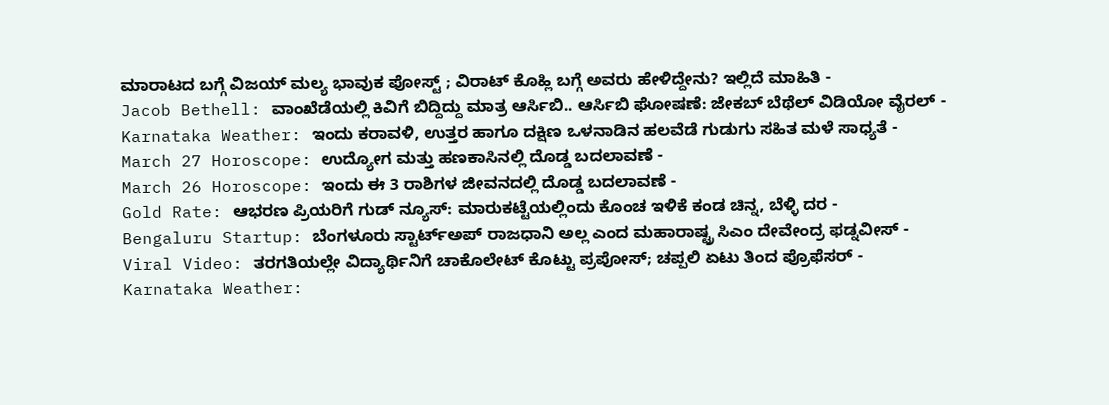ಮಾರಾಟದ ಬಗ್ಗೆ ವಿಜಯ್ ಮಲ್ಯ ಭಾವುಕ ಪೋಸ್ಟ್ ; ವಿರಾಟ್ ಕೊಹ್ಲಿ ಬಗ್ಗೆ ಅವರು ಹೇಳಿದ್ದೇನು? ಇಲ್ಲಿದೆ ಮಾಹಿತಿ -
Jacob Bethell: ವಾಂಖೆಡೆಯಲ್ಲಿ ಕಿವಿಗೆ ಬಿದ್ದಿದ್ದು ಮಾತ್ರ ಆರ್ಸಿಬಿ.. ಆರ್ಸಿಬಿ ಘೋಷಣೆ: ಜೇಕಬ್ ಬೆಥೆಲ್ ವಿಡಿಯೋ ವೈರಲ್ -
Karnataka Weather: ಇಂದು ಕರಾವಳಿ, ಉತ್ತರ ಹಾಗೂ ದಕ್ಷಿಣ ಒಳನಾಡಿನ ಹಲವೆಡೆ ಗುಡುಗು ಸಹಿತ ಮಳೆ ಸಾಧ್ಯತೆ -
March 27 Horoscope: ಉದ್ಯೋಗ ಮತ್ತು ಹಣಕಾಸಿನಲ್ಲಿ ದೊಡ್ಡ ಬದಲಾವಣೆ -
March 26 Horoscope: ಇಂದು ಈ 3 ರಾಶಿಗಳ ಜೀವನದಲ್ಲಿ ದೊಡ್ಡ ಬದಲಾವಣೆ -
Gold Rate: ಆಭರಣ ಪ್ರಿಯರಿಗೆ ಗುಡ್ ನ್ಯೂಸ್: ಮಾರುಕಟ್ಟೆಯಲ್ಲಿಂದು ಕೊಂಚ ಇಳಿಕೆ ಕಂಡ ಚಿನ್ನ, ಬೆಳ್ಳಿ ದರ -
Bengaluru Startup: ಬೆಂಗಳೂರು ಸ್ಟಾರ್ಟ್ಅಪ್ ರಾಜಧಾನಿ ಅಲ್ಲ ಎಂದ ಮಹಾರಾಷ್ಟ್ರ ಸಿಎಂ ದೇವೇಂದ್ರ ಫಡ್ನವೀಸ್ -
Viral Video: ತರಗತಿಯಲ್ಲೇ ವಿದ್ಯಾರ್ಥಿನಿಗೆ ಚಾಕೊಲೇಟ್ ಕೊಟ್ಟು ಪ್ರಪೋಸ್; ಚಪ್ಪಲಿ ಏಟು ತಿಂದ ಪ್ರೊಫೆಸರ್ -
Karnataka Weather: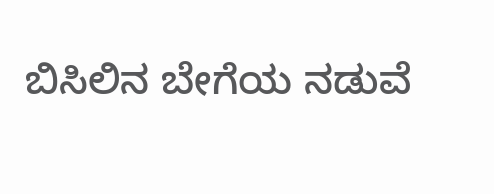ಬಿಸಿಲಿನ ಬೇಗೆಯ ನಡುವೆ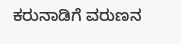ಕರುನಾಡಿಗೆ ವರುಣನ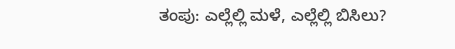ತಂಪು: ಎಲ್ಲೆಲ್ಲಿ ಮಳೆ, ಎಲ್ಲೆಲ್ಲಿ ಬಿಸಿಲು?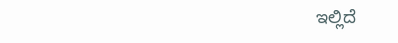ಇಲ್ಲಿದೆ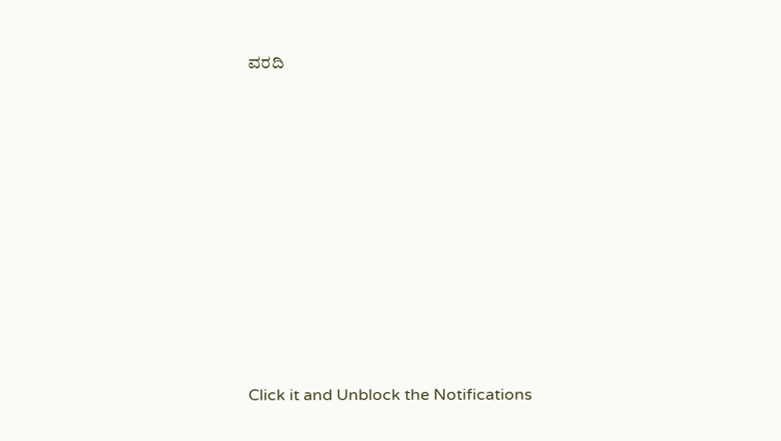ವರದಿ












Click it and Unblock the Notifications